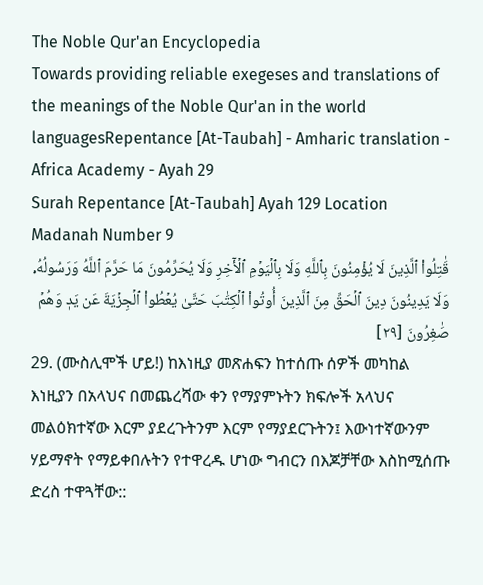The Noble Qur'an Encyclopedia
Towards providing reliable exegeses and translations of the meanings of the Noble Qur'an in the world languagesRepentance [At-Taubah] - Amharic translation - Africa Academy - Ayah 29
Surah Repentance [At-Taubah] Ayah 129 Location Madanah Number 9
قَٰتِلُواْ ٱلَّذِينَ لَا يُؤۡمِنُونَ بِٱللَّهِ وَلَا بِٱلۡيَوۡمِ ٱلۡأٓخِرِ وَلَا يُحَرِّمُونَ مَا حَرَّمَ ٱللَّهُ وَرَسُولُهُۥ وَلَا يَدِينُونَ دِينَ ٱلۡحَقِّ مِنَ ٱلَّذِينَ أُوتُواْ ٱلۡكِتَٰبَ حَتَّىٰ يُعۡطُواْ ٱلۡجِزۡيَةَ عَن يَدٖ وَهُمۡ صَٰغِرُونَ [٢٩]
29. (ሙስሊሞች ሆይ!) ከእነዚያ መጽሐፍን ከተሰጡ ሰዎች መካከል እነዚያን በአላህና በመጨረሻው ቀን የማያምኑትን ክፍሎች አላህና መልዕክተኛው እርም ያደረጉትንም እርም የማያደርጉትን፤ እውነተኛውንም ሃይማኖት የማይቀበሉትን የተዋረዱ ሆነው ግብርን በእጆቻቸው እስከሚሰጡ ድረስ ተዋጓቸው::